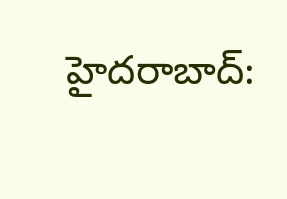హైదరాబాద్: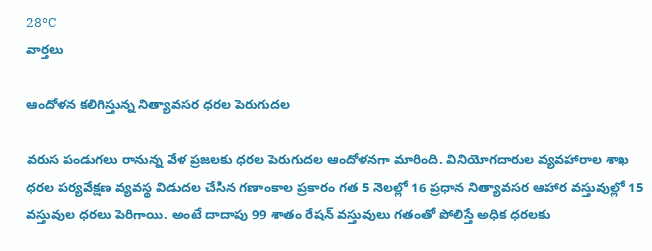28°C
వార్తలు

ఆందోళన కలిగిస్తున్న నిత్యావసర ధరల పెరుగుదల

వరుస పండుగలు రానున్న వేళ ప్రజలకు ధరల పెరుగుదల ఆందోళనగా మారింది. వినియోగదారుల వ్యవహారాల శాఖ ధరల పర్యవేక్షణ వ్యవస్థ విడుదల చేసిన గణాంకాల ప్రకారం గత 5 నెలల్లో 16 ప్రధాన నిత్యావసర ఆహార వస్తువుల్లో 15 వస్తువుల ధరలు పెరిగాయి. అంటే దాదాపు 99 శాతం రేషన్ వస్తువులు గతంతో పోలిస్తే అధిక ధరలకు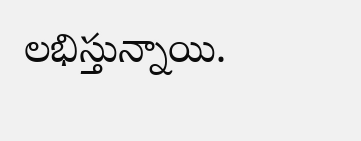లభిస్తున్నాయి.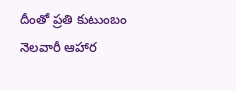దీంతో ప్రతి కుటుంబం నెలవారీ ఆహార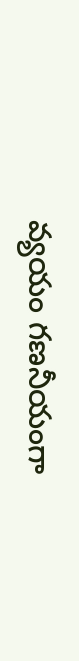వ్యయం గణనీయంగా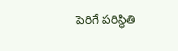పెరిగే పరిస్థితి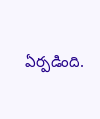ఏర్పడింది.